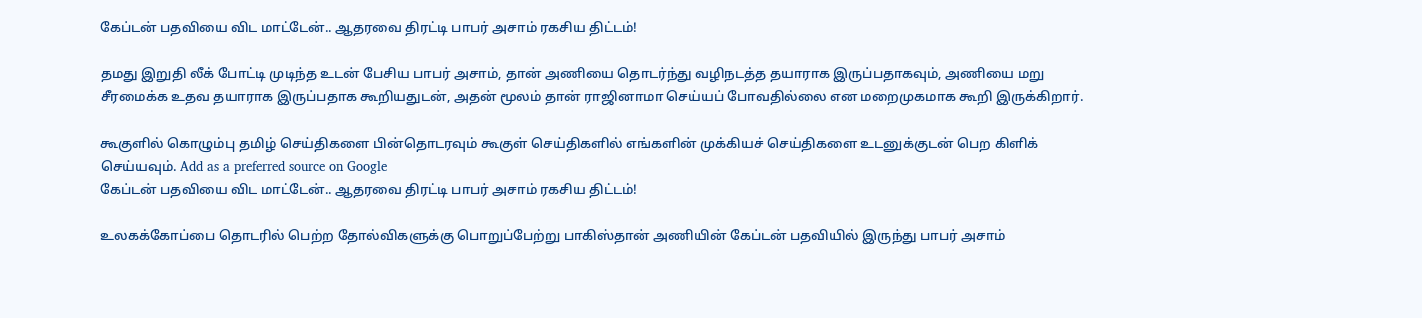கேப்டன் பதவியை விட மாட்டேன்.. ஆதரவை திரட்டி பாபர் அசாம் ரகசிய திட்டம்!

தமது இறுதி லீக் போட்டி முடிந்த உடன் பேசிய பாபர் அசாம், தான் அணியை தொடர்ந்து வழிநடத்த தயாராக இருப்பதாகவும், அணியை மறு சீரமைக்க உதவ தயாராக இருப்பதாக கூறியதுடன், அதன் மூலம் தான் ராஜினாமா செய்யப் போவதில்லை என மறைமுகமாக கூறி இருக்கிறார்.

கூகுளில் கொழும்பு தமிழ் செய்திகளை பின்தொடரவும் கூகுள் செய்திகளில் எங்களின் முக்கியச் செய்திகளை உடனுக்குடன் பெற கிளிக் செய்யவும். Add as a preferred source on Google
கேப்டன் பதவியை விட மாட்டேன்.. ஆதரவை திரட்டி பாபர் அசாம் ரகசிய திட்டம்!

உலகக்கோப்பை தொடரில் பெற்ற தோல்விகளுக்கு பொறுப்பேற்று பாகிஸ்தான் அணியின் கேப்டன் பதவியில் இருந்து பாபர் அசாம்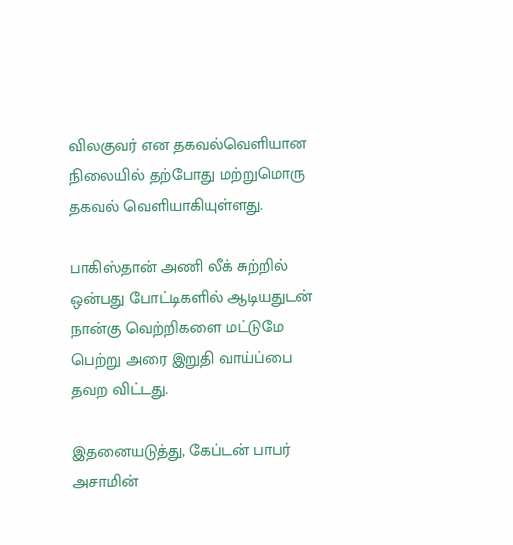விலகுவர் என தகவல்வெளியான நிலையில் தற்போது மற்றுமொரு தகவல் வெளியாகியுள்ளது.

பாகிஸ்தான் அணி லீக் சுற்றில் ஒன்பது போட்டிகளில் ஆடியதுடன் நான்கு வெற்றிகளை மட்டுமே பெற்று அரை இறுதி வாய்ப்பை தவற விட்டது.

இதனையடுத்து, கேப்டன் பாபர் அசாமின்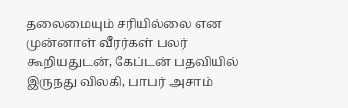தலைமையும் சரியில்லை என முன்னாள் வீரர்கள் பலர் கூறியதுடன், கேப்டன் பதவியில் இருநது விலகி, பாபர் அசாம்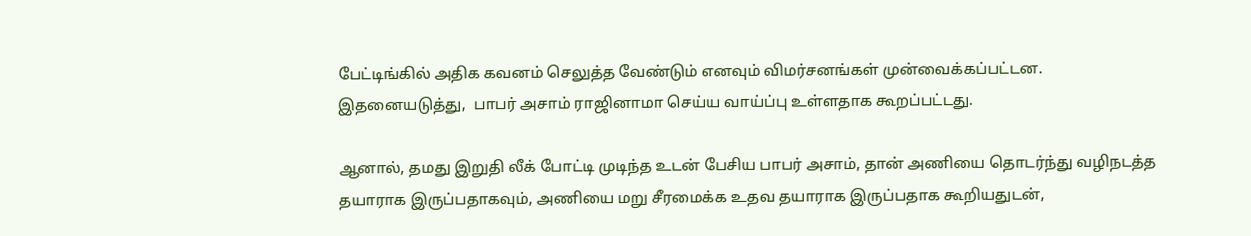பேட்டிங்கில் அதிக கவனம் செலுத்த வேண்டும் எனவும் விமர்சனங்கள் முன்வைக்கப்பட்டன. இதனையடுத்து,  பாபர் அசாம் ராஜினாமா செய்ய வாய்ப்பு உள்ளதாக கூறப்பட்டது.

ஆனால், தமது இறுதி லீக் போட்டி முடிந்த உடன் பேசிய பாபர் அசாம், தான் அணியை தொடர்ந்து வழிநடத்த தயாராக இருப்பதாகவும், அணியை மறு சீரமைக்க உதவ தயாராக இருப்பதாக கூறியதுடன்,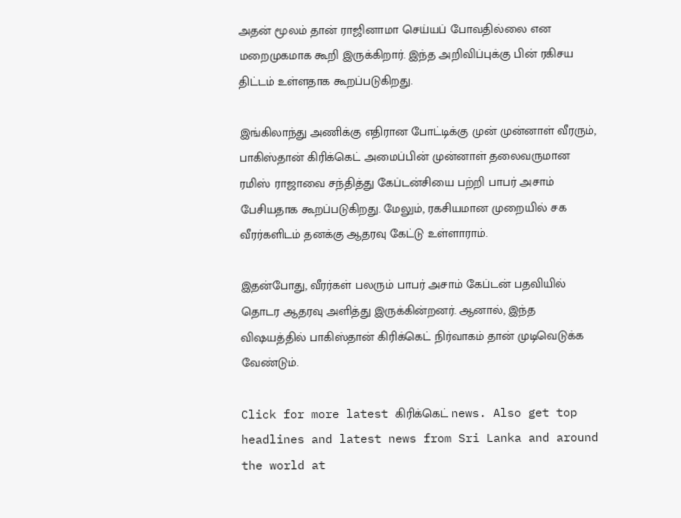அதன் மூலம் தான் ராஜினாமா செய்யப் போவதில்லை என மறைமுகமாக கூறி இருக்கிறார். இந்த அறிவிப்புக்கு பின் ரகிசய திட்டம் உள்ளதாக கூறப்படுகிறது.

இங்கிலாந்து அணிக்கு எதிரான போட்டிக்கு முன் முன்னாள் வீரரும், பாகிஸ்தான் கிரிக்கெட் அமைப்பின் முன்னாள் தலைவருமான ரமிஸ் ராஜாவை சந்தித்து கேப்டன்சியை பற்றி பாபர் அசாம் பேசியதாக கூறப்படுகிறது. மேலும், ரகசியமான முறையில் சக வீரர்களிடம் தனக்கு ஆதரவு கேட்டு உள்ளாராம்.

இதன்போது, வீரர்கள் பலரும் பாபர் அசாம் கேப்டன் பதவியில் தொடர ஆதரவு அளித்து இருக்கின்றனர். ஆனால், இந்த விஷயத்தில் பாகிஸ்தான் கிரிக்கெட் நிர்வாகம் தான் முடிவெடுக்க வேண்டும்.

Click for more latest கிரிக்கெட் news. Also get top headlines and latest news from Sri Lanka and around the world at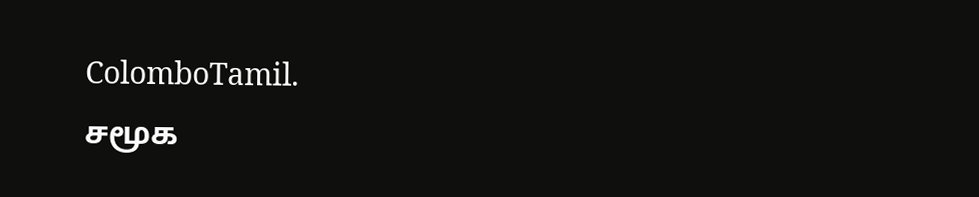ColomboTamil.
சமூக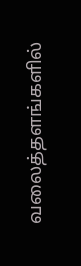வலைத்தளங்களில்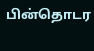பின்தொடர